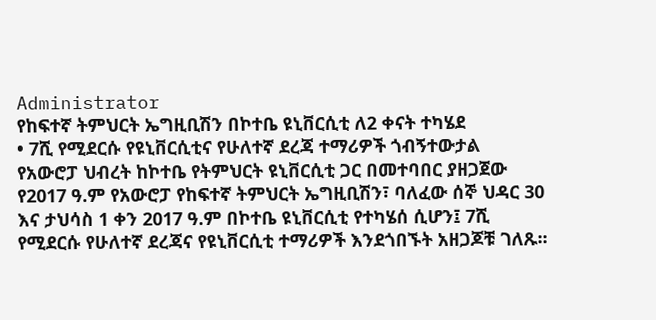Administrator
የከፍተኛ ትምህርት ኤግዚቢሽን በኮተቤ ዩኒቨርሲቲ ለ2 ቀናት ተካሄደ
• 7ሺ የሚደርሱ የዩኒቨርሲቲና የሁለተኛ ደረጃ ተማሪዎች ጎብኝተውታል
የአውሮፓ ህብረት ከኮተቤ የትምህርት ዩኒቨርሲቲ ጋር በመተባበር ያዘጋጀው የ2017 ዓ.ም የአውሮፓ የከፍተኛ ትምህርት ኤግዚቢሽን፣ ባለፈው ሰኞ ህዳር 30 እና ታህሳስ 1 ቀን 2017 ዓ.ም በኮተቤ ዩኒቨርሲቲ የተካሄሰ ሲሆን፤ 7ሺ የሚደርሱ የሁለተኛ ደረጃና የዩኒቨርሲቲ ተማሪዎች እንደጎበኙት አዘጋጆቹ ገለጹ፡፡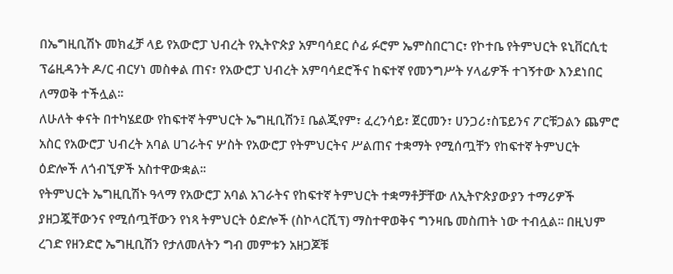በኤግዚቢሽኑ መክፈቻ ላይ የአውሮፓ ህብረት የኢትዮጵያ አምባሳደር ሶፊ ፉሮም ኤምስበርገር፣ የኮተቤ የትምህርት ዩኒቨርሲቲ ፕሬዚዳንት ዶ/ር ብርሃነ መስቀል ጠና፣ የአውሮፓ ህብረት አምባሳደሮችና ከፍተኛ የመንግሥት ሃላፊዎች ተገኝተው እንደነበር ለማወቅ ተችሏል፡፡
ለሁለት ቀናት በተካሄደው የከፍተኛ ትምህርት ኤግዚቢሽን፤ ቤልጂየም፣ ፈረንሳይ፣ ጀርመን፣ ሀንጋሪ፣ስፔይንና ፖርቹጋልን ጨምሮ አስር የአውሮፓ ህብረት አባል ሀገራትና ሦስት የአውሮፓ የትምህርትና ሥልጠና ተቋማት የሚሰጧቸን የከፍተኛ ትምህርት ዕድሎች ለጎብኚዎች አስተዋውቋል፡፡
የትምህርት ኤግዚቢሽኑ ዓላማ የአውሮፓ አባል አገራትና የከፍተኛ ትምህርት ተቋማቶቻቸው ለኢትዮጵያውያን ተማሪዎች ያዘጋጇቸውንና የሚሰጧቸውን የነጻ ትምህርት ዕድሎች (ስኮላርሺፕ) ማስተዋወቅና ግንዛቤ መስጠት ነው ተብሏል፡፡ በዚህም ረገድ የዘንድሮ ኤግዚቢሽን የታለመለትን ግብ መምቱን አዘጋጆቹ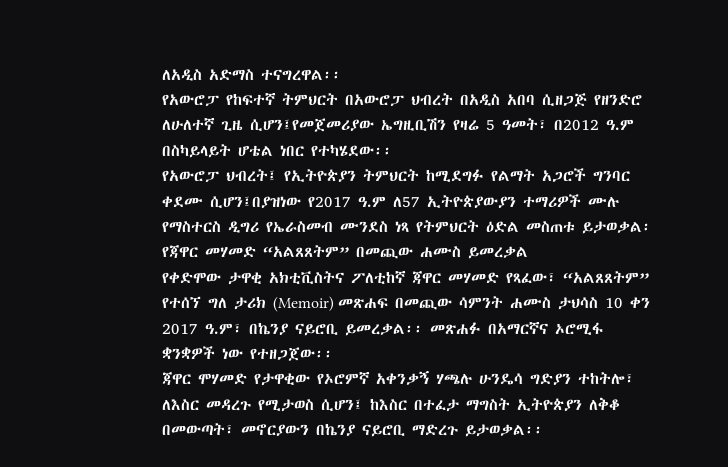ለአዲስ አድማስ ተናግረዋል፡፡
የአውሮፓ የከፍተኛ ትምህርት በአውሮፓ ህብረት በአዲስ አበባ ሲዘጋጅ የዘንድሮ ለሁለተኛ ጊዜ ሲሆን፤የመጀመሪያው ኤግዚቢሽን የዛሬ 5 ዓመት፣ በ2012 ዓ.ም በስካይላይት ሆቴል ነበር የተካሄደው፡፡
የአውሮፓ ህብረት፤ የኢትዮጵያን ትምህርት ከሚደግፉ የልማት አጋሮች ግንባር ቀደሙ ሲሆን፤በያዝነው የ2017 ዓ.ም ለ57 ኢትዮጵያውያን ተማሪዎች ሙሉ የማስተርስ ዲግሪ የኤራስመብ ሙንደስ ነጻ የትምህርት ዕድል መስጠቱ ይታወቃል፡
የጃዋር መሃመድ “አልጸጸትም” በመጪው ሐሙስ ይመረቃል
የቀድሞው ታዋቂ አክቲቪስትና ፖለቲከኛ ጃዋር መሃመድ የጻፈው፣ “አልጸጸትም” የተሰኘ ግለ ታሪክ (Memoir) መጽሐፍ በመጪው ሳምንት ሐሙስ ታህሳስ 10 ቀን 2017 ዓ.ም፣ በኬንያ ናይሮቢ ይመረቃል፡፡ መጽሐፉ በአማርኛና ኦሮሚፋ ቋንቋዎች ነው የተዘጋጀው፡፡
ጃዋር ሞሃመድ የታዋቂው የኦሮምኛ አቀንቃኝ ሃጫሉ ሁንዴሳ ግድያን ተከትሎ፣ ለእስር መዳረጉ የሚታወስ ሲሆን፤ ከእስር በተፈታ ማግስት ኢትዮጵያን ለቅቆ በመውጣት፣ መኖርያውን በኬንያ ናይሮቢ ማድረጉ ይታወቃል፡፡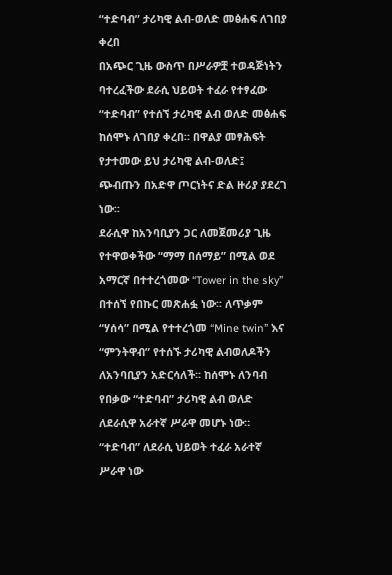“ተድባብ” ታሪካዊ ልብ-ወለድ መፅሐፍ ለገበያ ቀረበ
በአጭር ጊዜ ውስጥ በሥራዎቿ ተወዳጅነትን ባተረፈችው ደራሲ ህይወት ተፈራ የተፃፈው “ተድባብ” የተሰኘ ታሪካዊ ልብ ወለድ መፅሐፍ ከሰሞኑ ለገበያ ቀረበ። በዋልያ መፃሕፍት የታተመው ይህ ታሪካዊ ልብ-ወለድ፤ ጭብጡን በአድዋ ጦርነትና ድል ዙሪያ ያደረገ ነው፡፡
ደራሲዋ ከአንባቢያን ጋር ለመጀመሪያ ጊዜ የተዋወቀችው “ማማ በሰማይ” በሚል ወደ አማርኛ በተተረጎመው “Tower in the sky” በተሰኘ የበኩር መጽሐፏ ነው፡፡ ለጥቃም “ሃሰሳ” በሚል የተተረጎመ “Mine twin” እና “ምንትዋብ” የተሰኙ ታሪካዊ ልብወለዶችን ለአንባቢያን አድርሳለች፡፡ ከሰሞኑ ለንባብ የበቃው “ተድባብ” ታሪካዊ ልብ ወለድ ለደራሲዋ አራተኛ ሥራዋ መሆኑ ነው።
“ተድባብ” ለደራሲ ህይወት ተፈራ አራተኛ ሥራዋ ነው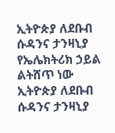ኢትዮጵያ ለደቡብ ሱዳንና ታንዛኒያ የኤሌክትሪክ ኃይል ልትሸጥ ነው
ኢትዮጵያ ለደቡብ ሱዳንና ታንዛኒያ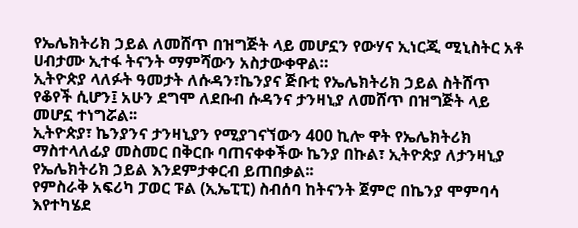የኤሌክትሪክ ኃይል ለመሸጥ በዝግጅት ላይ መሆኗን የውሃና ኢነርጂ ሚኒስትር አቶ ሀብታሙ ኢተፋ ትናንት ማምሻውን አስታውቀዋል።
ኢትዮጵያ ላለፉት ዓመታት ለሱዳን፣ኬንያና ጅቡቲ የኤሌክትሪክ ኃይል ስትሸጥ የቆየች ሲሆን፤ አሁን ደግሞ ለደቡብ ሱዳንና ታንዛኒያ ለመሸጥ በዝግጅት ላይ መሆኗ ተነግሯል፡፡
ኢትዮጵያ፣ ኬንያንና ታንዛኒያን የሚያገናኘውን 400 ኪሎ ዋት የኤሌክትሪክ ማስተላለፊያ መስመር በቅርቡ ባጠናቀቀችው ኬንያ በኩል፣ ኢትዮጵያ ለታንዛኒያ የኤሌክትሪክ ኃይል እንደምታቀርብ ይጠበቃል፡፡
የምስራቅ አፍሪካ ፓወር ፑል (ኢኤፒፒ) ስብሰባ ከትናንት ጀምሮ በኬንያ ሞምባሳ እየተካሄደ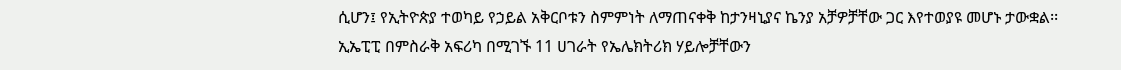ሲሆን፤ የኢትዮጵያ ተወካይ የኃይል አቅርቦቱን ስምምነት ለማጠናቀቅ ከታንዛኒያና ኬንያ አቻዎቻቸው ጋር እየተወያዩ መሆኑ ታውቋል፡፡
ኢኤፒፒ በምስራቅ አፍሪካ በሚገኙ 11 ሀገራት የኤሌክትሪክ ሃይሎቻቸውን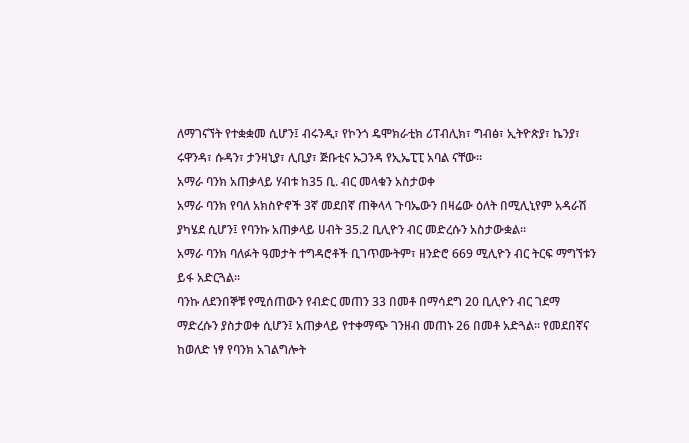ለማገናኘት የተቋቋመ ሲሆን፤ ብሩንዲ፣ የኮንጎ ዴሞክራቲክ ሪፐብሊክ፣ ግብፅ፣ ኢትዮጵያ፣ ኬንያ፣ ሩዋንዳ፣ ሱዳን፣ ታንዛኒያ፣ ሊቢያ፣ ጅቡቲና ኡጋንዳ የኢኤፒፒ አባል ናቸው።
አማራ ባንክ አጠቃላይ ሃብቱ ከ35 ቢ. ብር መላቁን አስታወቀ
አማራ ባንክ የባለ አክስዮኖች 3ኛ መደበኛ ጠቅላላ ጉባኤውን በዛሬው ዕለት በሚሊኒየም አዳራሽ ያካሄደ ሲሆን፤ የባንኩ አጠቃላይ ሀብት 35.2 ቢሊዮን ብር መድረሱን አስታውቋል፡፡
አማራ ባንክ ባለፉት ዓመታት ተግዳሮቶች ቢገጥሙትም፣ ዘንድሮ 669 ሚሊዮን ብር ትርፍ ማግኘቱን ይፋ አድርጓል፡፡
ባንኩ ለደንበኞቹ የሚሰጠውን የብድር መጠን 33 በመቶ በማሳደግ 20 ቢሊዮን ብር ገደማ ማድረሱን ያስታወቀ ሲሆን፤ አጠቃላይ የተቀማጭ ገንዘብ መጠኑ 26 በመቶ አድጓል፡፡ የመደበኛና ከወለድ ነፃ የባንክ አገልግሎት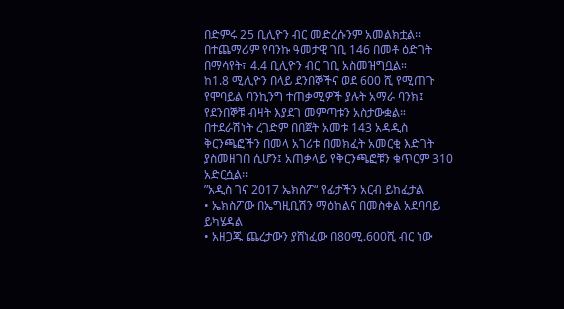በድምሩ 25 ቢሊዮን ብር መድረሱንም አመልክቷል፡፡
በተጨማሪም የባንኩ ዓመታዊ ገቢ 146 በመቶ ዕድገት በማሳየት፣ 4.4 ቢሊዮን ብር ገቢ አስመዝግቧል።
ከ1.8 ሚሊዮን በላይ ደንበኞችና ወደ 600 ሺ የሚጠጉ የሞባይል ባንኪንግ ተጠቃሚዎች ያሉት አማራ ባንክ፤ የደንበኞቹ ብዛት እያደገ መምጣቱን አስታውቋል።
በተደራሽነት ረገድም በበጀት አመቱ 143 አዳዲስ ቅርንጫፎችን በመላ አገሪቱ በመክፈት አመርቂ እድገት ያስመዘገበ ሲሆን፤ አጠቃላይ የቅርንጫፎቹን ቁጥርም 310 አድርሷል፡፡
”አዲስ ገና 2017 ኤክስፖ“ የፊታችን አርብ ይከፈታል
• ኤክስፖው በኤግዚቢሽን ማዕከልና በመስቀል አደባባይ ይካሄዳል
• አዘጋጁ ጨረታውን ያሸነፈው በ80ሚ.600ሺ ብር ነው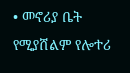• መኖሪያ ቤት የሚያሸልም የሎተሪ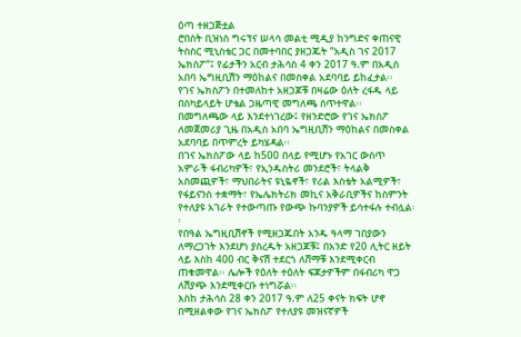ዕጣ ተዘጋጅቷል
ሮበስት ቢዝነስ ግሩፕና ሠላሳ መልቲ ሚዲያ ከንግድና ቀጠናዊ ትስስር ሚኒስቴር ጋር በመተባበር ያዘጋጁት ”አዲስ ገና 2017 ኤክስፖ“፤ የፊታችን አርብ ታሕሳስ 4 ቀን 2017 ዓ.ም በአዲስ አበባ ኤግዚቢሽን ማዕከልና በመስቀል አደባባይ ይከፈታል፡፡
የገና ኤክስፖን በተመለከተ አዘጋጆቹ በዛሬው ዕለት ረፋዱ ላይ በስካይላይት ሆቴል ጋዜጣዊ መግለጫ ሰጥተዋል፡፡
በመግለጫው ላይ እንደተነገረው፤ የዘንድሮው የገና ኤክስፖ ለመጀመሪያ ጊዜ በአዲስ አበባ ኤግዚቢሽን ማዕከልና በመስቀል አደባባይ በጥምረት ይካሄዳል፡፡
በገና ኤክስፖው ላይ ከ500 በላይ የሚሆኑ የአገር ውስጥ አምራች ፋብሪካዎች፣ የኢንዱስትሪ መንደሮች፣ ትላልቅ አስመጪዎች፣ ማህበራትና ዩኒዬኖች፣ የሪል እስቴት አልሚዎች፣ የፋይናንስ ተቋማት፣ የኤሌክትሪክ መኪና አቅራቢዎችና ከስምንት የተለያዩ አገራት የተውጣጡ የውጭ ኩባንያዎች ይሳተፋሉ ተብሏል፡፡
የበዓል ኤግዚቢሽኖች የሚዘጋጁበት አንዱ ዓላማ ገበያውን ለማረጋገት እንደሆነ ያስረዱት አዘጋጆቹ፤ በአንድ የ20 ሊትር ዘይት ላይ እስከ 400 ብር ቅናሽ ተደርጎ ለሸማቹ እንደሚቀርብ ጠቁመዋል፡፡ ሌሎች የዕለት ተዕለት ፍጆታዎችም በፋብሪካ ዋጋ ለሽያጭ እንደሚቀርቡ ተነግሯል፡፡
እስከ ታሕሳስ 28 ቀን 2017 ዓ.ም ለ25 ቀናት ክፍት ሆኖ በሚዘልቀው የገና ኤክስፖ የተለያዩ መዝናኛዎች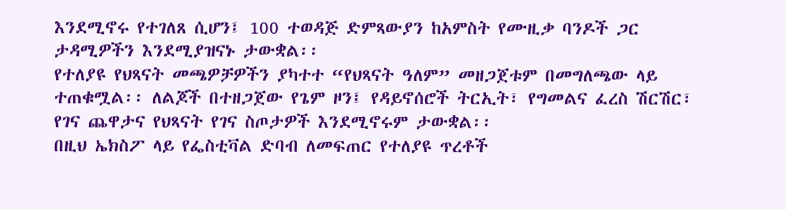እንደሚኖሩ የተገለጸ ሲሆን፤ 100 ተወዳጅ ድምጻውያን ከአምስት የሙዚቃ ባንዶች ጋር ታዳሚዎችን እንደሚያዝናኑ ታውቋል፡፡
የተለያዩ የህጻናት መጫዎቻዎችን ያካተተ “የህጻናት ዓለም” መዘጋጀቱም በመግለጫው ላይ ተጠቁሟል፡፡ ለልጆች በተዘጋጀው የጌም ዞን፤ የዳይኖሰሮች ትርኢት፣ የግመልና ፈረስ ሽርሽር፣ የገና ጨዋታና የህጻናት የገና ስጦታዎች እንደሚኖሩም ታውቋል፡፡
በዚህ ኤክስፖ ላይ የፌስቲቫል ድባብ ለመፍጠር የተለያዩ ጥረቶች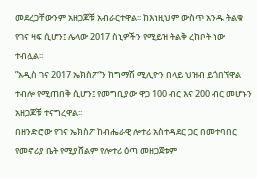መደረጋቸውንም አዘጋጆቹ አብራርተዋል፡፡ ከእነዚህም ውስጥ አንዱ ትልቁ የገና ዛፍ ሲሆን፤ ሌላው 2017 ስኒዎችን የሚይዝ ትልቅ ረከቦት ነው ተብሏል፡፡
”አዲስ ገና 2017 ኤክስፖ“ን ከግማሽ ሚሊዮን በላይ ህዝብ ይጎበኘዋል ተብሎ የሚጠበቅ ሲሆን፤ የመግቢያው ዋጋ 100 ብር እና 200 ብር መሆኑን አዘጋጆቹ ተናግረዋል፡፡
በዘንድሮው የገና ኤክስፖ ከብሔራዊ ሎተሪ አስተዳደር ጋር በመተባበር የመኖሪያ ቤት የሚያሸልም የሎተሪ ዕጣ መዘጋጀቱም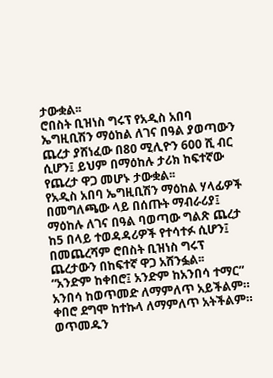ታውቋል፡፡
ሮበስት ቢዝነስ ግሩፕ የአዲስ አበባ ኤግዚቢሽን ማዕከል ለገና በዓል ያወጣውን ጨረታ ያሸነፈው በ80 ሚሊዮን 600 ሺ ብር ሲሆን፤ ይህም በማዕከሉ ታሪክ ከፍተኛው የጨረታ ዋጋ መሆኑ ታውቋል፡፡
የአዲስ አበባ ኤግዚቢሽን ማዕከል ሃላፊዎች በመግለጫው ላይ በሰጡት ማብራሪያ፤ ማዕከሉ ለገና በዓል ባወጣው ግልጽ ጨረታ ከ5 በላይ ተወዳዳሪዎች የተሳተፉ ሲሆን፤ በመጨረሻም ሮበስት ቢዝነስ ግሩፕ ጨረታውን በከፍተኛ ዋጋ አሸንፏል፡፡
“አንድም ከቀበሮ፤ አንድም ከአንበሳ ተማር” አንበሳ ከወጥመድ ለማምለጥ አይችልም። ቀበሮ ደግሞ ከተኩላ ለማምለጥ አትችልም። ወጥመዱን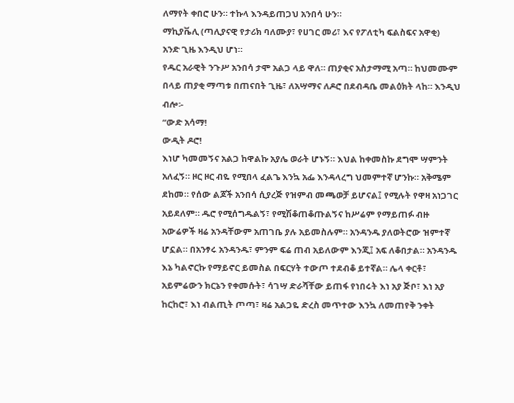ለማየት ቀበሮ ሁን። ተኩላ እንዳይጠጋህ አንበሳ ሁን።
ማኪያቬሊ (ጣሊያናዊ የታሪክ ባለሙያ፣ የሀገር መሪ፣ እና የፖለቲካ ፍልስፍና አዋቂ)
አንድ ጊዜ እንዲህ ሆነ።
የዱር አራዊት ንጉሥ አንበሳ ታሞ አልጋ ላይ ዋለ። ጠያቂና አስታማሚ አጣ። ከህመሙም በላይ ጠያቂ ማጣቱ በጠናበት ጊዜ፣ ለአሣማና ለዶሮ በደብዳቤ መልዕክት ላከ። እንዲህ ብሎ፡-
“ውድ አሳማ!
ውዲት ዶሮ!
እነሆ ካመመኝና አልጋ ከዋልኩ አያሌ ወራት ሆኑኝ። እህል ከቀመስኩ ደግሞ ሣምንት አለፈኝ። ዞር ዞር ብዬ የሚበላ ፈልጌ እንኳ አፌ እንዳላረግ ህመምተኛ ሆንኩ። አቅሜም ደከመ። የሰው ልጆች አንበሳ ሲያረጅ የዝምብ መጫወቻ ይሆናል፤ የሚሉት የዋዛ አነጋገር አይደለም። ዱሮ የሚሰግዱልኝ፣ የሚሽቆጠቆጡልኝና ከሥሬም የማይጠፉ ብዙ አውሬዎች ዛሬ አንዳቸውም አጠገቤ ያሉ አይመስሉም። አንዳንዱ ያለወትሮው ዝምተኛ ሆኗል። በአንፃሩ አንዳንዱ፣ ምንም ፍሬ ጠብ አይለውም እንጂ፤ አፍ ለቆበታል። አንዳንዱ እኔ ካልኖርኩ የማይኖር ይመስል በፍርሃት ተውጦ ተደብቆ ይተኛል። ሌላ ቀርቶ፣ አይምሬውን ክርኔን የቀመሱት፣ ሳገሣ ድራሻቸው ይጠፋ የነበሩት እነ አያ ጅቦ፣ እነ አያ ከርከሮ፣ እነ ብልጢት ጦጣ፣ ዛሬ አልጋዬ ድረስ መጥተው እንኳ ለመጠየቅ ንቀት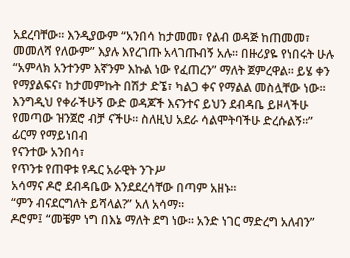አደረባቸው። እንዲያውም “አንበሳ ከታመመ፣ የልብ ወዳጅ ከጠመመ፣ መመለሻ የለውም” እያሉ እየረገጡ አላገጡብኝ አሉ። በዙሪያዬ የነበሩት ሁሉ “አምላክ አንተንም እኛንም እኩል ነው የፈጠረን” ማለት ጀምረዋል። ይሄ ቀን የማያልፍና፣ ከታመምኩት በሽታ ድኜ፣ ካልጋ ቀና የማልል መስሏቸው ነው። እንግዲህ የቀራችሁኝ ውድ ወዳጆች እናንተና ይህን ደብዳቤ ይዞላችሁ የመጣው ዝንጀሮ ብቻ ናችሁ። ስለዚህ አደራ ሳልሞትባችሁ ድረሱልኝ።”
ፊርማ የማይነበብ
የናንተው አንበሳ፣
የጥንቱ የጠዋቱ የዱር አራዊት ንጉሥ
አሳማና ዶሮ ደብዳቤው እንደደረሳቸው በጣም አዘኑ።
“ምን ብናደርግለት ይሻላል?” አለ አሳማ።
ዶሮም፤ “መቼም ነግ በእኔ ማለት ደግ ነው። አንድ ነገር ማድረግ አለብን”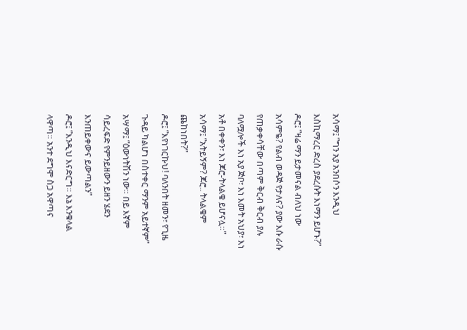አሳማ፤ “ግን አያ አንበሶን እንዲህ እስኪማረር ድረስ ያደረሱት እነማን ይሆኑ?”
ዶሮ፤ “ዛሬ ማን ይታመናል ብለህ ነው አሳምዬ? የልብ ወዳጅ የታለና? ያው እሱ ራሱ የጠቃቀሳቸው በጣም ቅርብ ቅርብ ያሉ ባለሟሎች እነ አያ ጅቦ፣ እነ እመት አህያ፣ እነ አቶ በቀቀን፣ እነ ጆሮ-ትላልቄ ይሆናሏ።”
አሳማ፤ “አትይኝም? ጆሮ.. ትላልቄም ጨከነበት?”
ዶሮ፤ “እየነገርኩህ! ባለንበት ዘመን፣ የጊዜ ጉዳይ ካልሆነ በስተቀር ማንም አይተኛም”
አሣማ፤ “ዕውነትሽን ነው። በይ እኛም ሳይረፍድ የምንይዘውን ይዘን ሄደን እንጠይቀውና ይውጣልን”
ዶሮ፤ “እንዲህ እናድርግ። እኔ እንቁላል ላዋጣ። አንተ ደግሞ ስጋ አዋጣና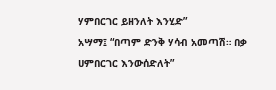ሃምበርገር ይዘንለት እንሂድ”
አሣማ፤ “በጣም ድንቅ ሃሳብ አመጣሽ። በቃ ሀምበርገር እንውሰድለት”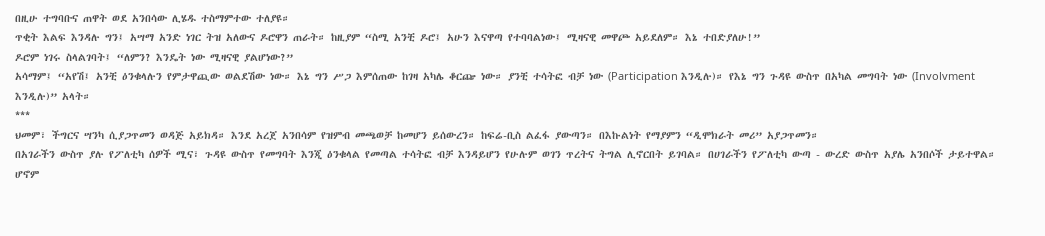በዚሁ ተግባቡና ጠዋት ወደ አንበሳው ሊሄዱ ተስማምተው ተለያዩ።
ጥቂት እልፍ እንዳሉ ግን፤ አሣማ አንድ ነገር ትዝ አለውና ዶሮዋን ጠራት። ከዚያም “ስሚ አንቺ ዶሮ፤ አሁን እናዋጣ የተባባልነው፤ ሚዛናዊ መዋጮ አይደለም። እኔ ተበድያለሁ!”
ዶሮም ነገሩ ስላልገባት፤ “ለምን? እንዴት ነው ሚዛናዊ ያልሆነው?”
አሳማም፤ “አየሽ፤ አንቺ ዕንቁላሉን የምታዋጪው ወልደሽው ነው። እኔ ግን ሥጋ እምሰጠው ከገዛ አካሌ ቆርጬ ነው። ያንቺ ተሳትፎ ብቻ ነው (Participation እንዲሉ)። የእኔ ግን ጉዳዩ ውስጥ በአካል መግባት ነው (Involvment እንዲሉ)” አላት።
***
ህመም፣ ችግርና ሣንካ ሲያጋጥመን ወዳጅ አይክዳ። እንደ አረጀ አንበሳም የዝምብ መጫወቻ ከመሆን ይሰውረን። ከፍሬ-ቢስ ልፈፋ ያውጣን። በእኩልነት የማያምን “ዲሞክራት መሪ” አያጋጥመን።
በአገራችን ውስጥ ያሉ የፖለቲካ ሰዎች ሚና፣ ጉዳዩ ውስጥ የመግባት እንጂ ዕንቁላል የመጣል ተሳትፎ ብቻ እንዳይሆን የሁሉም ወገን ጥረትና ትግል ሊኖርበት ይገባል። በሀገራችን የፖለቲካ ውጣ - ውረድ ውስጥ አያሌ አንበሶች ታይተዋል። ሆኖም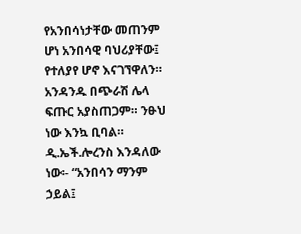የአንበሳነታቸው መጠንም ሆነ አንበሳዊ ባህሪያቸው፤ የተለያየ ሆኖ እናገኘዋለን። አንዳንዱ በጭራሽ ሌላ ፍጡር አያስጠጋም። ንፁህ ነው እንኳ ቢባል። ዲ.ኤች.ሎረንስ እንዳለው ነው፡- “አንበሳን ማንም ኃይል፤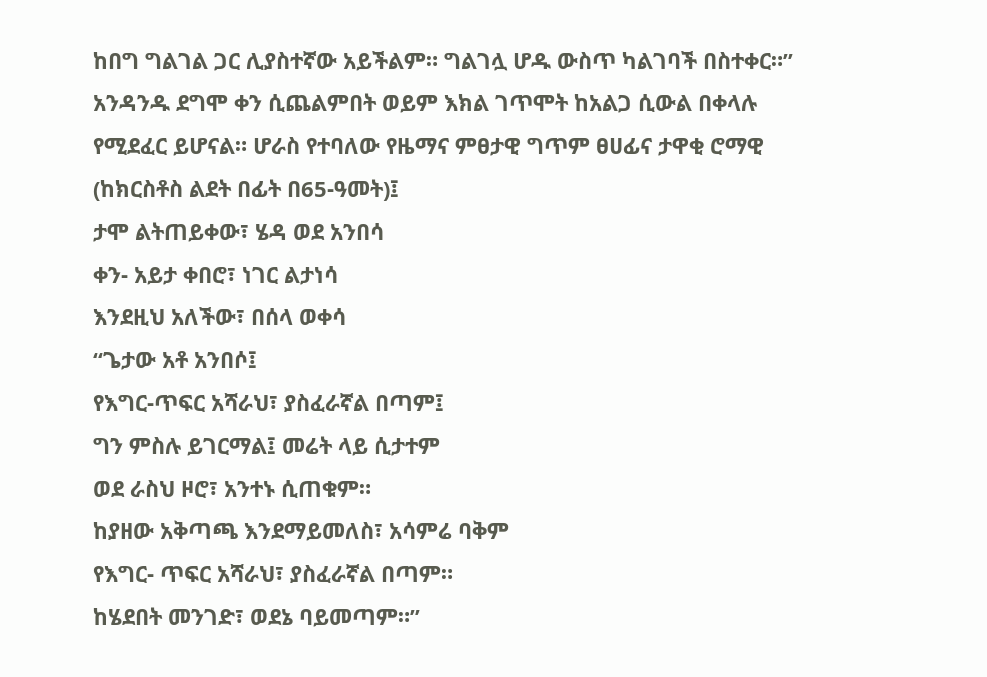ከበግ ግልገል ጋር ሊያስተኛው አይችልም። ግልገሏ ሆዱ ውስጥ ካልገባች በስተቀር።” አንዳንዱ ደግሞ ቀን ሲጨልምበት ወይም እክል ገጥሞት ከአልጋ ሲውል በቀላሉ የሚደፈር ይሆናል። ሆራስ የተባለው የዜማና ምፀታዊ ግጥም ፀሀፊና ታዋቂ ሮማዊ (ከክርስቶስ ልደት በፊት በ65-ዓመት)፤
ታሞ ልትጠይቀው፣ ሄዳ ወደ አንበሳ
ቀን- አይታ ቀበሮ፣ ነገር ልታነሳ
እንደዚህ አለችው፣ በሰላ ወቀሳ
“ጌታው አቶ አንበሶ፤
የእግር-ጥፍር አሻራህ፣ ያስፈራኛል በጣም፤
ግን ምስሉ ይገርማል፤ መሬት ላይ ሲታተም
ወደ ራስህ ዞሮ፣ አንተኑ ሲጠቁም።
ከያዘው አቅጣጫ እንደማይመለስ፣ አሳምሬ ባቅም
የእግር- ጥፍር አሻራህ፣ ያስፈራኛል በጣም።
ከሄደበት መንገድ፣ ወደኔ ባይመጣም።”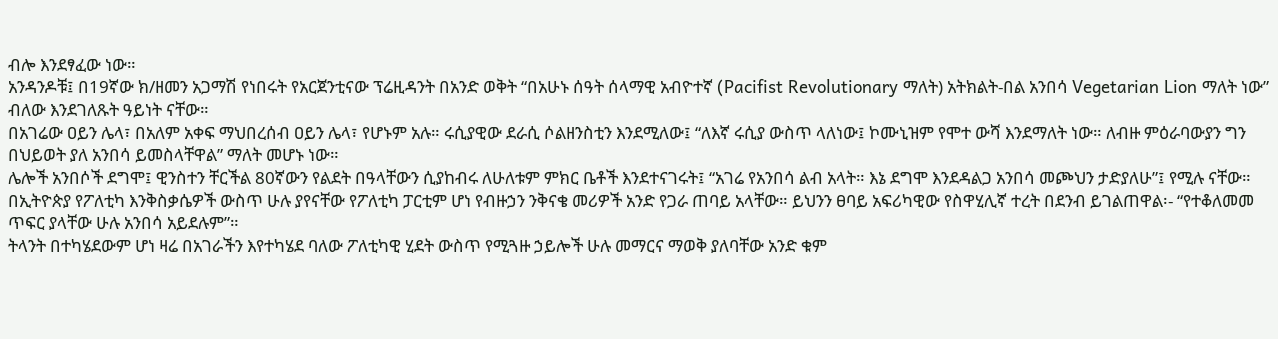ብሎ እንደፃፈው ነው።
አንዳንዶቹ፤ በ19ኛው ክ/ዘመን አጋማሽ የነበሩት የአርጀንቲናው ፕሬዚዳንት በአንድ ወቅት “በአሁኑ ሰዓት ሰላማዊ አብዮተኛ (Pacifist Revolutionary ማለት) አትክልት-በል አንበሳ Vegetarian Lion ማለት ነው” ብለው እንደገለጹት ዓይነት ናቸው።
በአገሬው ዐይን ሌላ፣ በአለም አቀፍ ማህበረሰብ ዐይን ሌላ፣ የሆኑም አሉ። ሩሲያዊው ደራሲ ሶልዘንስቲን እንደሚለው፤ “ለእኛ ሩሲያ ውስጥ ላለነው፤ ኮሙኒዝም የሞተ ውሻ እንደማለት ነው። ለብዙ ምዕራባውያን ግን በህይወት ያለ አንበሳ ይመስላቸዋል” ማለት መሆኑ ነው።
ሌሎች አንበሶች ደግሞ፤ ዊንስተን ቸርችል 80ኛውን የልደት በዓላቸውን ሲያከብሩ ለሁለቱም ምክር ቤቶች እንደተናገሩት፤ “አገሬ የአንበሳ ልብ አላት። እኔ ደግሞ እንደዳልጋ አንበሳ መጮህን ታድያለሁ”፤ የሚሉ ናቸው።
በኢትዮጵያ የፖለቲካ እንቅስቃሴዎች ውስጥ ሁሉ ያየናቸው የፖለቲካ ፓርቲም ሆነ የብዙኃን ንቅናቄ መሪዎች አንድ የጋራ ጠባይ አላቸው። ይህንን ፀባይ አፍሪካዊው የስዋሂሊኛ ተረት በደንብ ይገልጠዋል፡- “የተቆለመመ ጥፍር ያላቸው ሁሉ አንበሳ አይደሉም”።
ትላንት በተካሄደውም ሆነ ዛሬ በአገራችን እየተካሄደ ባለው ፖለቲካዊ ሂደት ውስጥ የሚጓዙ ኃይሎች ሁሉ መማርና ማወቅ ያለባቸው አንድ ቁም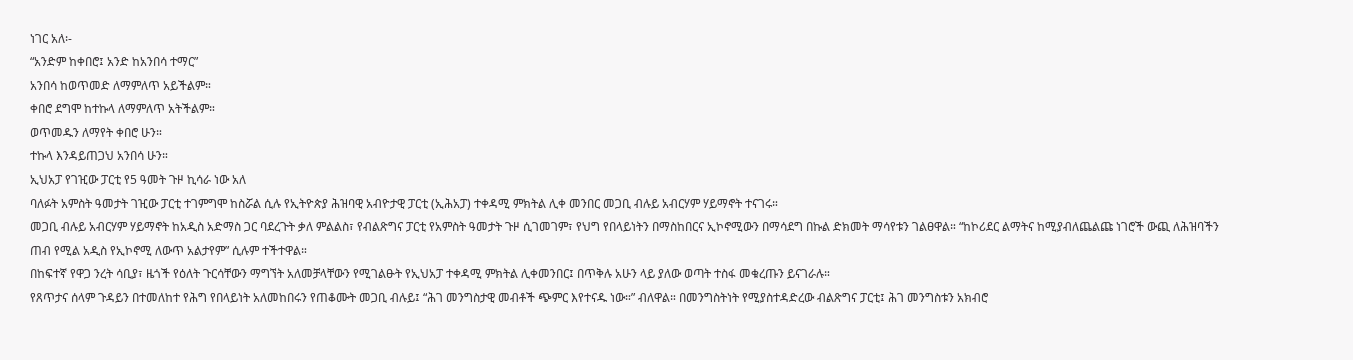ነገር አለ፡-
“አንድም ከቀበሮ፤ አንድ ከአንበሳ ተማር”
አንበሳ ከወጥመድ ለማምለጥ አይችልም።
ቀበሮ ደግሞ ከተኩላ ለማምለጥ አትችልም።
ወጥመዱን ለማየት ቀበሮ ሁን።
ተኩላ እንዳይጠጋህ አንበሳ ሁን።
ኢህአፓ የገዢው ፓርቲ የ5 ዓመት ጉዞ ኪሳራ ነው አለ
ባለፉት አምስት ዓመታት ገዢው ፓርቲ ተገምግሞ ከስሯል ሲሉ የኢትዮጵያ ሕዝባዊ አብዮታዊ ፓርቲ (ኢሕአፓ) ተቀዳሚ ምክትል ሊቀ መንበር መጋቢ ብሉይ አብርሃም ሃይማኖት ተናገሩ።
መጋቢ ብሉይ አብርሃም ሃይማኖት ከአዲስ አድማስ ጋር ባደረጉት ቃለ ምልልስ፣ የብልጽግና ፓርቲ የአምስት ዓመታት ጉዞ ሲገመገም፣ የህግ የበላይነትን በማስከበርና ኢኮኖሚውን በማሳደግ በኩል ድክመት ማሳየቱን ገልፀዋል። “ከኮሪደር ልማትና ከሚያብለጨልጩ ነገሮች ውጪ ለሕዝባችን ጠብ የሚል አዲስ የኢኮኖሚ ለውጥ አልታየም” ሲሉም ተችተዋል።
በከፍተኛ የዋጋ ንረት ሳቢያ፣ ዜጎች የዕለት ጉርሳቸውን ማግኘት አለመቻላቸውን የሚገልፁት የኢህአፓ ተቀዳሚ ምክትል ሊቀመንበር፤ በጥቅሉ አሁን ላይ ያለው ወጣት ተስፋ መቁረጡን ይናገራሉ።
የጸጥታና ሰላም ጉዳይን በተመለከተ የሕግ የበላይነት አለመከበሩን የጠቆሙት መጋቢ ብሉይ፤ “ሕገ መንግስታዊ መብቶች ጭምር እየተናዱ ነው።” ብለዋል። በመንግስትነት የሚያስተዳድረው ብልጽግና ፓርቲ፤ ሕገ መንግስቱን አክብሮ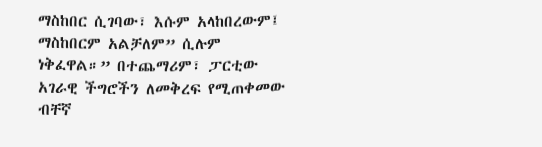ማስከበር ሲገባው፣ እሱም አላከበረውም፤ ማስከበርም አልቻለም” ሲሉም ነቅፈዋል።” በተጨማሪም፣ ፓርቲው አገራዊ ችግሮችን ለመቅረፍ የሚጠቀመው ብቸኛ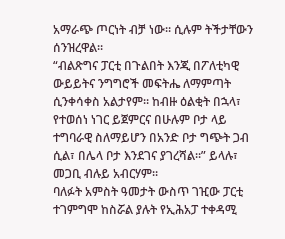አማራጭ ጦርነት ብቻ ነው። ሲሉም ትችታቸውን ሰንዝረዋል።
“ብልጽግና ፓርቲ በጉልበት እንጂ በፖለቲካዊ ውይይትና ንግግሮች መፍትሔ ለማምጣት ሲንቀሳቀስ አልታየም። ከብዙ ዕልቂት በኋላ፣ የተወሰነ ነገር ይጀምርና በሁሉም ቦታ ላይ ተግባራዊ ስለማይሆን በአንድ ቦታ ግጭት ጋብ ሲል፣ በሌላ ቦታ እንደገና ያገረሻል።” ይላሉ፣ መጋቢ ብሉይ አብርሃም።
ባለፉት አምስት ዓመታት ውስጥ ገዢው ፓርቲ ተገምግሞ ከስሯል ያሉት የኢሕአፓ ተቀዳሚ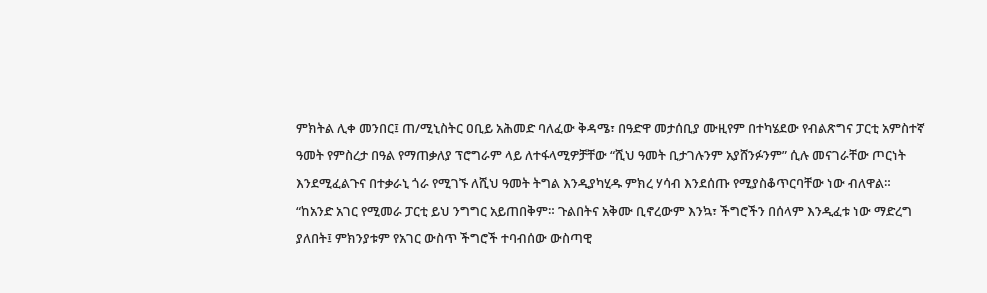ምክትል ሊቀ መንበር፤ ጠ/ሚኒስትር ዐቢይ አሕመድ ባለፈው ቅዳሜ፣ በዓድዋ መታሰቢያ ሙዚየም በተካሄደው የብልጽግና ፓርቲ አምስተኛ ዓመት የምስረታ በዓል የማጠቃለያ ፕሮግራም ላይ ለተፋላሚዎቻቸው “ሺህ ዓመት ቢታገሉንም አያሸንፉንም” ሲሉ መናገራቸው ጦርነት እንደሚፈልጉና በተቃራኒ ጎራ የሚገኙ ለሺህ ዓመት ትግል እንዲያካሂዱ ምክረ ሃሳብ እንደሰጡ የሚያስቆጥርባቸው ነው ብለዋል።
“ከአንድ አገር የሚመራ ፓርቲ ይህ ንግግር አይጠበቅም። ጉልበትና አቅሙ ቢኖረውም እንኳ፣ ችግሮችን በሰላም እንዲፈቱ ነው ማድረግ ያለበት፤ ምክንያቱም የአገር ውስጥ ችግሮች ተባብሰው ውስጣዊ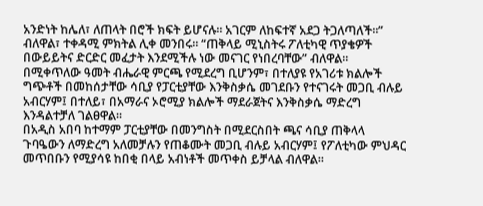አንድነት ከሌለ፣ ለጠላት በሮች ክፍት ይሆናሉ። አገርም ለከፍተኛ አደጋ ትጋለጣለች።” ብለዋል፣ ተቀዳሚ ምክትል ሊቀ መንበሩ። “ጠቅላይ ሚኒስትሩ ፖለቲካዊ ጥያቄዎች በውይይትና ድርድር መፈታት እንደሚችሉ ነው መናገር የነበረባቸው” ብለዋል።
በሚቀጥለው ዓመት ብሔራዊ ምርጫ የሚደረግ ቢሆንም፣ በተለያዩ የአገሪቱ ክልሎች ግጭቶች በመከሰታቸው ሳቢያ የፓርቲያቸው እንቅስቃሴ መገደቡን የተናገሩት መጋቢ ብሉይ አብርሃም፤ በተለይ፣ በአማራና ኦሮሚያ ክልሎች ማደራጀትና እንቅስቃሴ ማድረግ እንዳልተቻለ ገልፀዋል።
በአዲስ አበባ ከተማም ፓርቲያቸው በመንግስት በሚደርስበት ጫና ሳቢያ ጠቅላላ ጉባዔውን ለማድረግ አለመቻሉን የጠቆሙት መጋቢ ብሉይ አብርሃም፤ የፖለቲካው ምህዳር መጥበቡን የሚያሳዩ ከበቂ በላይ አብነቶች መጥቀስ ይቻላል ብለዋል።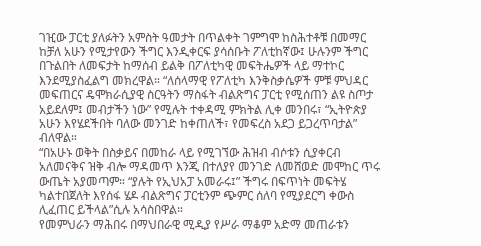ገዢው ፓርቲ ያለፉትን አምስት ዓመታት በጥልቀት ገምግሞ ከስሕተቶቹ በመማር ከቻለ አሁን የሚታየውን ችግር እንዲቀርፍ ያሳሰቡት ፖለቲከኛው፤ ሁሉንም ችግር በጉልበት ለመፍታት ከማሰብ ይልቅ በፖለቲካዊ መፍትሔዎች ላይ ማተኮር እንደሚያስፈልግ መክረዋል። “ለሰላማዊ የፖለቲካ እንቅስቃሴዎች ምቹ ምህዳር መፍጠርና ዴሞክራሲያዊ ስርዓትን ማስፋት ብልጽግና ፓርቲ የሚሰጠን ልዩ ስጦታ አይደለም፤ መብታችን ነው” የሚሉት ተቀዳሚ ምክትል ሊቀ መንበሩ፣ “ኢትዮጵያ አሁን እየሄደችበት ባለው መንገድ ከቀጠለች፣ የመፍረስ አደጋ ይጋረጥባታል” ብለዋል።
“በአሁኑ ወቅት በስቃይና በመከራ ላይ የሚገኘው ሕዝብ ብሶቱን ሲያቀርብ አለመናቅና ዝቅ ብሎ ማዳመጥ እንጂ በተለያየ መንገድ ለመሸወድ መሞከር ጥሩ ውጤት አያመጣም። “ያሉት የኢህአፓ አመራሩ፤” ችግሩ በፍጥነት መፍትሄ ካልተበጀለት እየሰፋ ሄዶ ብልጽግና ፓርቲንም ጭምር ሰለባ የሚያደርግ ቀውስ ሊፈጠር ይችላል”ሲሉ አሳስበዋል።
የመምህራን ማሕበሩ በማህበራዊ ሚዲያ የሥራ ማቆም አድማ መጠራቱን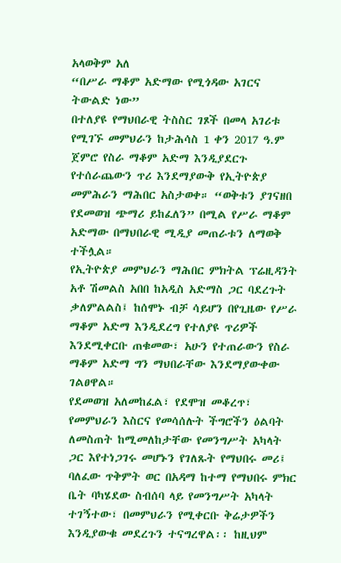አላወቅም አለ
“በሥራ ማቆም አድማው የሚጎዳው አገርና ትውልድ ነው”
በተለያዩ የማህበራዊ ትስስር ገጾች በመላ አገሪቱ የሚገኙ መምህራን ከታሕሳስ 1 ቀን 2017 ዓ.ም ጀምሮ የስራ ማቆም አድማ እንዲያደርጉ የተሰራጨውን ጥሪ እንደማያውቅ የኢትዮጵያ መምሕራን ማሕበር አስታወቀ። “ወቅቱን ያገናዘበ የደመወዝ ጭማሪ ይከፈለን” በሚል የሥራ ማቆም አድማው በማህበራዊ ሚዲያ መጠራቱን ለማወቅ ተችሏል።
የኢትዮጵያ መምህራን ማሕበር ምክትል ፕሬዚዳንት አቶ ሽመልስ አበበ ከአዲስ አድማስ ጋር ባደረጉት ቃለምልልስ፤ ከሰሞኑ ብቻ ሳይሆን በየጊዜው የሥራ ማቆም አድማ እንዲደረግ የተለያዩ ጥሪዎች እንደሚቀርቡ ጠቁመው፣ አሁን የተጠራውን የስራ ማቆም አድማ ግን ማህበራቸው እንደማያውቀው ገልፀዋል።
የደመወዝ አለመከፈል፣ የደሞዝ መቆረጥ፣ የመምህራን እስርና የመሳሰሉት ችግሮችን ዕልባት ለመስጠት ከሚመለከታቸው የመንግሥት አካላት ጋር እየተነጋገሩ መሆኑን የገለጹት የማህበሩ መሪ፤ ባለፈው ጥቅምት ወር በአዳማ ከተማ የማህበሩ ምክር ቤት ባካሄደው ስብሰባ ላይ የመንግሥት አካላት ተገኝተው፣ በመምህራን የሚቀርቡ ቅሬታዎችን እንዲያውቁ መደረጉን ተናግረዋል፡፡ ከዚህም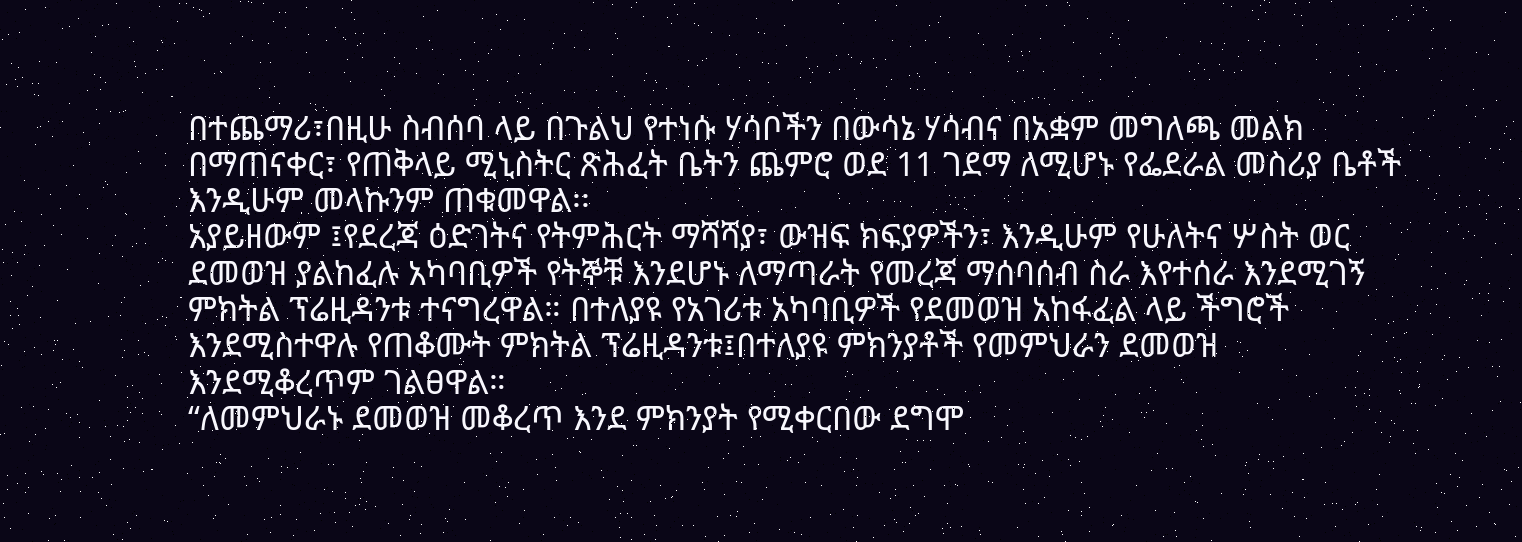በተጨማሪ፣በዚሁ ስብሰባ ላይ በጉልህ የተነሱ ሃሳቦችን በውሳኔ ሃሳብና በአቋም መግለጫ መልክ በማጠናቀር፣ የጠቅላይ ሚኒስትር ጽሕፈት ቤትን ጨምሮ ወደ 11 ገደማ ለሚሆኑ የፌደራል መስሪያ ቤቶች እንዲሁም መላኩንም ጠቁመዋል፡፡
አያይዘውም ፤የደረጃ ዕድገትና የትምሕርት ማሻሻያ፣ ውዝፍ ክፍያዎችን፣ እንዲሁም የሁለትና ሦስት ወር ደመወዝ ያልከፈሉ አካባቢዎች የትኞቹ እንደሆኑ ለማጣራት የመረጃ ማሰባሰብ ስራ እየተሰራ እንደሚገኝ ምክትል ፕሬዚዳንቱ ተናግረዋል። በተለያዩ የአገሪቱ አካባቢዎች የደመወዝ አከፋፈል ላይ ችግሮች እንደሚስተዋሉ የጠቆሙት ምክትል ፕሬዚዳንቱ፤በተለያዩ ምክንያቶች የመምህራን ደመወዝ እንደሚቆረጥም ገልፀዋል።
“ለመምህራኑ ደመወዝ መቆረጥ እንደ ምክንያት የሚቀርበው ደግሞ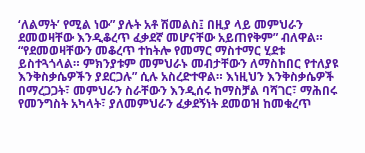‘ለልማት’ የሚል ነው” ያሉት አቶ ሽመልስ፤ በዚያ ላይ መምህራን ደመወዛቸው እንዲቆረጥ ፈቃደኛ መሆናቸው አይጠየቅም” ብለዋል። “የደመወዛቸውን መቆረጥ ተከትሎ የመማር ማስተማር ሂደቱ ይስተጓጎላል። ምክንያቱም መምህራኑ መብታቸውን ለማስከበር የተለያዩ እንቅስቃሴዎችን ያደርጋሉ” ሲሉ አስረድተዋል። እነዚህን እንቅስቃሴዎች በማረጋጋት፣ መምህራን ስራቸውን እንዲሰሩ ከማስቻል ባሻገር፣ ማሕበሩ የመንግስት አካላት፣ ያለመምህራን ፈቃደኝነት ደመወዝ ከመቁረጥ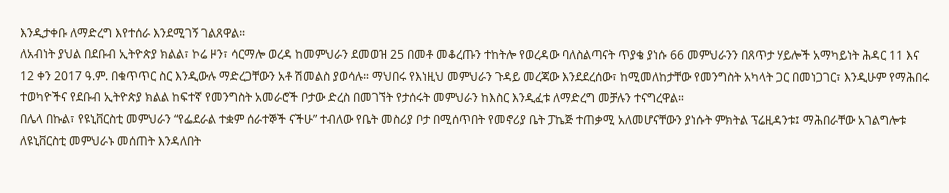እንዲታቀቡ ለማድረግ እየተሰራ እንደሚገኝ ገልጸዋል።
ለአብነት ያህል በደቡብ ኢትዮጵያ ክልል፣ ኮሬ ዞን፣ ሳርማሎ ወረዳ ከመምህራን ደመወዝ 25 በመቶ መቆረጡን ተከትሎ የወረዳው ባለስልጣናት ጥያቄ ያነሱ 66 መምህራንን በጸጥታ ሃይሎች አማካይነት ሕዳር 11 እና 12 ቀን 2017 ዓ.ም. በቁጥጥር ስር እንዲውሉ ማድረጋቸውን አቶ ሽመልስ ያወሳሉ። ማህበሩ የእነዚህ መምህራን ጉዳይ መረጃው እንደደረሰው፣ ከሚመለከታቸው የመንግስት አካላት ጋር በመነጋገር፣ እንዲሁም የማሕበሩ ተወካዮችና የደቡብ ኢትዮጵያ ክልል ከፍተኛ የመንግስት አመራሮች ቦታው ድረስ በመገኘት የታሰሩት መምህራን ከእስር እንዲፈቱ ለማድረግ መቻሉን ተናግረዋል።
በሌላ በኩል፣ የዩኒቨርስቲ መምህራን “የፌደራል ተቋም ሰራተኞች ናችሁ” ተብለው የቤት መስሪያ ቦታ በሚሰጥበት የመኖሪያ ቤት ፓኬጅ ተጠቃሚ አለመሆናቸውን ያነሱት ምክትል ፕሬዚዳንቱ፤ ማሕበራቸው አገልግሎቱ ለዩኒቨርስቲ መምህራኑ መሰጠት እንዳለበት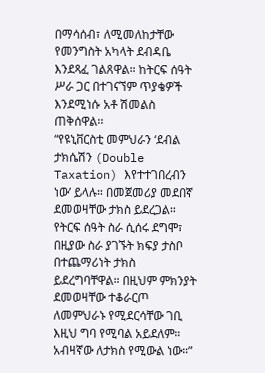በማሳሰብ፣ ለሚመለከታቸው የመንግስት አካላት ደብዳቤ እንደጻፈ ገልጸዋል። ከትርፍ ሰዓት ሥራ ጋር በተገናኘም ጥያቄዎች እንደሚነሱ አቶ ሽመልስ ጠቅሰዋል፡፡
“የዩኒቨርስቲ መምህራን ‘ደብል ታክሴሽን (Double Taxation) እየተተገበረብን ነው’ ይላሉ። በመጀመሪያ መደበኛ ደመወዛቸው ታክስ ይደረጋል። የትርፍ ሰዓት ስራ ሲሰሩ ደግሞ፣ በዚያው ስራ ያገኙት ክፍያ ታስቦ በተጨማሪነት ታክስ ይደረግባቸዋል። በዚህም ምክንያት ደመወዛቸው ተቆራርጦ ለመምህራኑ የሚደርሳቸው ገቢ እዚህ ግባ የሚባል አይደለም። አብዛኛው ለታክስ የሚውል ነው።”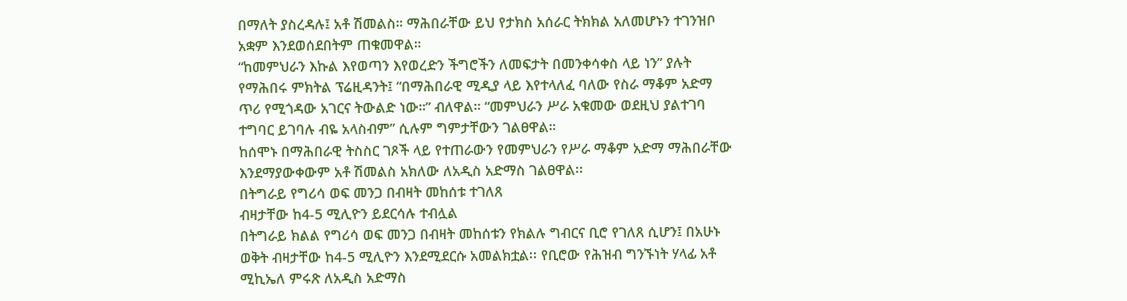በማለት ያስረዳሉ፤ አቶ ሽመልስ። ማሕበራቸው ይህ የታክስ አሰራር ትክክል አለመሆኑን ተገንዝቦ አቋም እንደወሰደበትም ጠቁመዋል።
“ከመምህራን እኩል እየወጣን እየወረድን ችግሮችን ለመፍታት በመንቀሳቀስ ላይ ነን” ያሉት የማሕበሩ ምክትል ፕሬዚዳንት፤ “በማሕበራዊ ሚዲያ ላይ እየተላለፈ ባለው የስራ ማቆም አድማ ጥሪ የሚጎዳው አገርና ትውልድ ነው።” ብለዋል። “መምህራን ሥራ አቁመው ወደዚህ ያልተገባ ተግባር ይገባሉ ብዬ አላስብም” ሲሉም ግምታቸውን ገልፀዋል።
ከሰሞኑ በማሕበራዊ ትስስር ገጾች ላይ የተጠራውን የመምህራን የሥራ ማቆም አድማ ማሕበራቸው እንደማያውቀውም አቶ ሽመልስ አክለው ለአዲስ አድማስ ገልፀዋል፡፡
በትግራይ የግሪሳ ወፍ መንጋ በብዛት መከሰቱ ተገለጸ
ብዛታቸው ከ4-5 ሚሊዮን ይደርሳሉ ተብሏል
በትግራይ ክልል የግሪሳ ወፍ መንጋ በብዛት መከሰቱን የክልሉ ግብርና ቢሮ የገለጸ ሲሆን፤ በአሁኑ ወቅት ብዛታቸው ከ4-5 ሚሊዮን እንደሚደርሱ አመልክቷል፡፡ የቢሮው የሕዝብ ግንኙነት ሃላፊ አቶ ሚኪኤለ ምሩጽ ለአዲስ አድማስ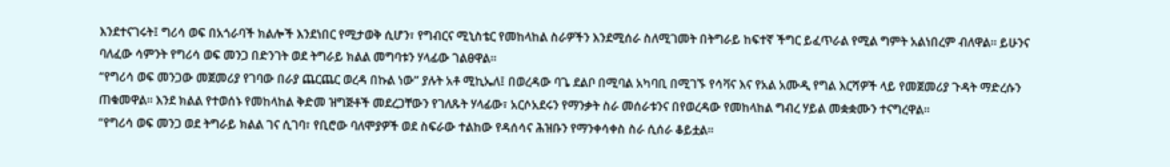እንደተናገሩት፤ ግሪሳ ወፍ በአጎራባች ክልሎች እንደነበር የሚታወቅ ሲሆን፣ የግብርና ሚኒስቴር የመከላከል ስራዎችን እንደሚሰራ ስለሚገመት በትግራይ ከፍተኛ ችግር ይፈጥራል የሚል ግምት አልነበረም ብለዋል። ይሁንና ባለፈው ሳምንት የግሪሳ ወፍ መንጋ በድንገት ወደ ትግራይ ክልል መግባቱን ሃላፊው ገልፀዋል።
“የግሪሳ ወፍ መንጋው መጀመሪያ የገባው በራያ ጨርጨር ወረዳ በኩል ነው” ያሉት አቶ ሚኪኤለ፤ በወረዳው ባጌ ደልቦ በሚባል አካባቢ በሚገኙ የሳቫና እና የአል አሙዲ የግል እርሻዎች ላይ የመጀመሪያ ጉዳት ማድረሱን ጠቁመዋል፡፡ እንደ ክልል የተወሰኑ የመከላከል ቅድመ ዝግጅቶች መደረጋቸውን የገለጹት ሃላፊው፣ አርሶአደሩን የማንቃት ስራ መሰራቱንና በየወረዳው የመከላከል ግብረ ሃይል መቋቋሙን ተናግረዋል።
“የግሪሳ ወፍ መንጋ ወደ ትግራይ ክልል ገና ሲገባ፣ የቢሮው ባለሞያዎች ወደ ስፍራው ተልከው የዳሰሳና ሕዝቡን የማንቀሳቀስ ስራ ሲሰራ ቆይቷል።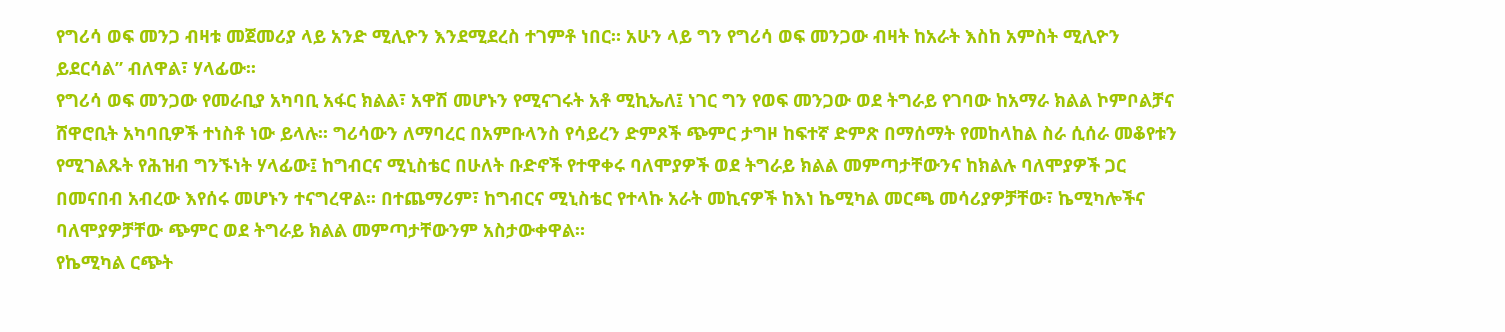የግሪሳ ወፍ መንጋ ብዛቱ መጀመሪያ ላይ አንድ ሚሊዮን እንደሚደረስ ተገምቶ ነበር። አሁን ላይ ግን የግሪሳ ወፍ መንጋው ብዛት ከአራት እስከ አምስት ሚሊዮን ይደርሳል” ብለዋል፣ ሃላፊው፡፡
የግሪሳ ወፍ መንጋው የመራቢያ አካባቢ አፋር ክልል፣ አዋሽ መሆኑን የሚናገሩት አቶ ሚኪኤለ፤ ነገር ግን የወፍ መንጋው ወደ ትግራይ የገባው ከአማራ ክልል ኮምቦልቻና ሸዋሮቢት አካባቢዎች ተነስቶ ነው ይላሉ፡፡ ግሪሳውን ለማባረር በአምቡላንስ የሳይረን ድምጾች ጭምር ታግዞ ከፍተኛ ድምጽ በማሰማት የመከላከል ስራ ሲሰራ መቆየቱን የሚገልጹት የሕዝብ ግንኙነት ሃላፊው፤ ከግብርና ሚኒስቴር በሁለት ቡድኖች የተዋቀሩ ባለሞያዎች ወደ ትግራይ ክልል መምጣታቸውንና ከክልሉ ባለሞያዎች ጋር በመናበብ አብረው እየሰሩ መሆኑን ተናግረዋል፡፡ በተጨማሪም፣ ከግብርና ሚኒስቴር የተላኩ አራት መኪናዎች ከእነ ኬሚካል መርጫ መሳሪያዎቻቸው፣ ኬሚካሎችና ባለሞያዎቻቸው ጭምር ወደ ትግራይ ክልል መምጣታቸውንም አስታውቀዋል።
የኬሚካል ርጭት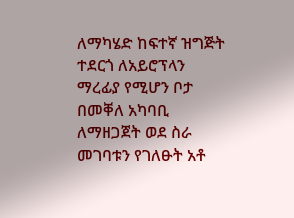ለማካሄድ ከፍተኛ ዝግጅት ተደርጎ ለአይሮፕላን ማረፊያ የሚሆን ቦታ በመቐለ አካባቢ ለማዘጋጀት ወደ ስራ መገባቱን የገለፁት አቶ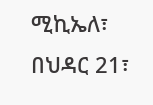ሚኪኤለ፣ በህዳር 21፣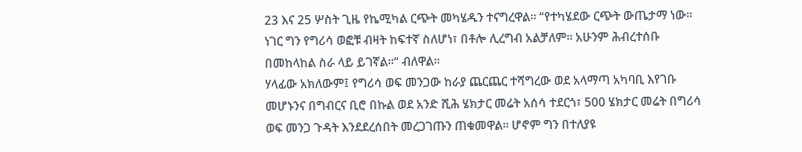23 እና 25 ሦስት ጊዜ የኬሚካል ርጭት መካሄዱን ተናግረዋል። “የተካሄደው ርጭት ውጤታማ ነው። ነገር ግን የግሪሳ ወፎቹ ብዛት ከፍተኛ ስለሆነ፣ በቶሎ ሊረግብ አልቻለም። አሁንም ሕብረተሰቡ በመከላከል ስራ ላይ ይገኛል።“ ብለዋል።
ሃላፊው አክለውም፤ የግሪሳ ወፍ መንጋው ከራያ ጨርጨር ተሻግረው ወደ አላማጣ አካባቢ እየገቡ መሆኑንና በግብርና ቢሮ በኩል ወደ አንድ ሺሕ ሄክታር መሬት አሰሳ ተደርጎ፣ 500 ሄክታር መሬት በግሪሳ ወፍ መንጋ ጉዳት እንደደረሰበት መረጋገጡን ጠቁመዋል። ሆኖም ግን በተለያዩ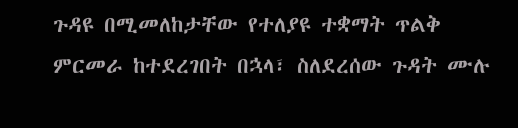ጉዳዩ በሚመለከታቸው የተለያዩ ተቋማት ጥልቅ ምርመራ ከተደረገበት በኋላ፣ ስለደረሰው ጉዳት ሙሉ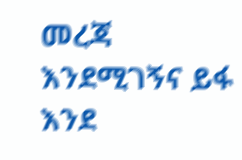መረጃ እንደሚገኝና ይፋ እንደ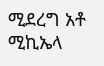ሚደረግ አቶ ሚኪኤላ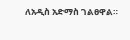ለአዲስ አድማስ ገልፀዋል።